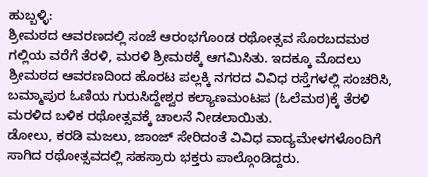ಹುಬ್ಬಳ್ಳಿ:
ಶ್ರೀಮಠದ ಆವರಣದಲ್ಲಿ ಸಂಜೆ ಆರಂಭಗೊಂಡ ರಥೋತ್ಸವ ಸೊರಬದಮಠ ಗಲ್ಲಿಯ ವರೆಗೆ ತೆರಳಿ, ಮರಳಿ ಶ್ರೀಮಠಕ್ಕೆ ಆಗಮಿಸಿತು. ಇದಕ್ಕೂ ಮೊದಲು ಶ್ರೀಮಠದ ಆವರಣದಿಂದ ಹೊರಟ ಪಲ್ಲಕ್ಕಿ ನಗರದ ವಿವಿಧ ರಸ್ತೆಗಳಲ್ಲಿ ಸಂಚರಿಸಿ, ಬಮ್ಮಾಪುರ ಓಣಿಯ ಗುರುಸಿದ್ದೇಶ್ವರ ಕಲ್ಯಾಣಮಂಟಪ (ಓಲೆಮಠ)ಕ್ಕೆ ತೆರಳಿ ಮರಳಿದ ಬಳಿಕ ರಥೋತ್ಸವಕ್ಕೆ ಚಾಲನೆ ನೀಡಲಾಯಿತು.
ಡೋಲು, ಕರಡಿ ಮಜಲು, ಜಾಂಜ್ ಸೇರಿದಂತೆ ವಿವಿಧ ವಾದ್ಯಮೇಳಗಳೊಂದಿಗೆ ಸಾಗಿದ ರಥೋತ್ಸವದಲ್ಲಿ ಸಹಸ್ರಾರು ಭಕ್ತರು ಪಾಲ್ಗೊಂಡಿದ್ದರು.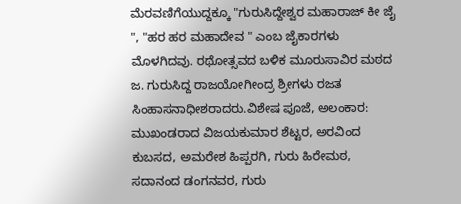ಮೆರವಣಿಗೆಯುದ್ದಕ್ಕೂ "ಗುರುಸಿದ್ದೇಶ್ವರ ಮಹಾರಾಜ್ ಕೀ ಜೈ ", "ಹರ ಹರ ಮಹಾದೇವ " ಎಂಬ ಜೈಕಾರಗಳು ಮೊಳಗಿದವು. ರಥೋತ್ಸವದ ಬಳಿಕ ಮೂರುಸಾವಿರ ಮಠದ ಜ. ಗುರುಸಿದ್ದ ರಾಜಯೋಗೀಂದ್ರ ಶ್ರೀಗಳು ರಜತ ಸಿಂಹಾಸನಾಧೀಶರಾದರು.ವಿಶೇಷ ಪೂಜೆ, ಅಲಂಕಾರ:
ಮುಖಂಡರಾದ ವಿಜಯಕುಮಾರ ಶೆಟ್ಟರ, ಅರವಿಂದ ಕುಬಸದ, ಅಮರೇಶ ಹಿಪ್ಪರಗಿ, ಗುರು ಹಿರೇಮಠ, ಸದಾನಂದ ಡಂಗನವರ, ಗುರು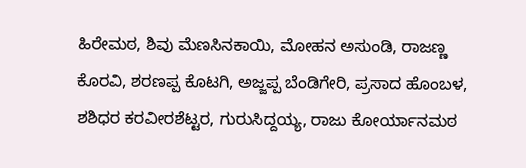ಹಿರೇಮಠ, ಶಿವು ಮೆಣಸಿನಕಾಯಿ, ಮೋಹನ ಅಸುಂಡಿ, ರಾಜಣ್ಣ ಕೊರವಿ, ಶರಣಪ್ಪ ಕೊಟಗಿ, ಅಜ್ಜಪ್ಪ ಬೆಂಡಿಗೇರಿ, ಪ್ರಸಾದ ಹೊಂಬಳ, ಶಶಿಧರ ಕರವೀರಶೆಟ್ಟರ, ಗುರುಸಿದ್ದಯ್ಯ, ರಾಜು ಕೋರ್ಯಾನಮಠ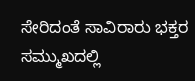ಸೇರಿದಂತೆ ಸಾವಿರಾರು ಭಕ್ತರ ಸಮ್ಮುಖದಲ್ಲಿ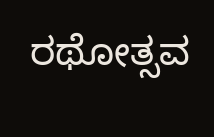ರಥೋತ್ಸವ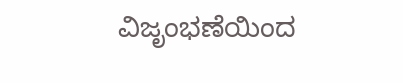ವಿಜೃಂಭಣೆಯಿಂದ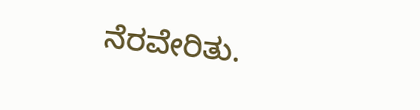ನೆರವೇರಿತು.